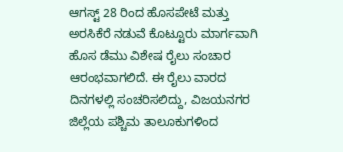ಆಗಸ್ಟ್ 28 ರಿಂದ ಹೊಸಪೇಟೆ ಮತ್ತು ಅರಸಿಕೆರೆ ನಡುವೆ ಕೊಟ್ಟೂರು ಮಾರ್ಗವಾಗಿ ಹೊಸ ಡೆಮು ವಿಶೇಷ ರೈಲು ಸಂಚಾರ ಆರಂಭವಾಗಲಿದೆ. ಈ ರೈಲು ವಾರದ ದಿನಗಳಲ್ಲಿ ಸಂಚರಿಸಲಿದ್ದು, ವಿಜಯನಗರ ಜಿಲ್ಲೆಯ ಪಶ್ಚಿಮ ತಾಲೂಕುಗಳಿಂದ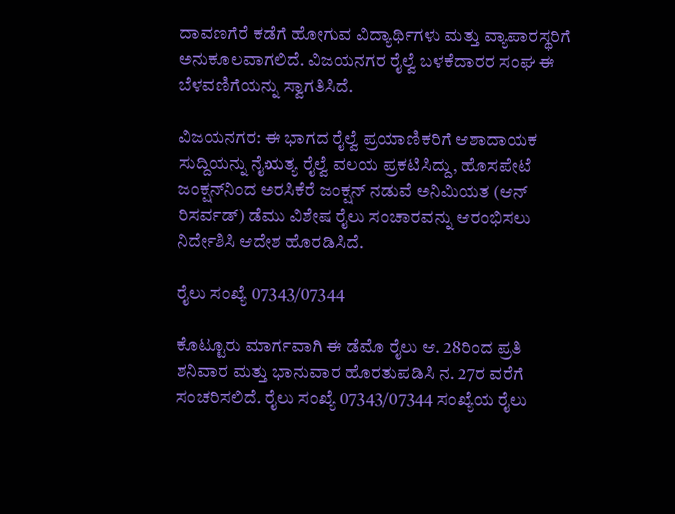ದಾವಣಗೆರೆ ಕಡೆಗೆ ಹೋಗುವ ವಿದ್ಯಾರ್ಥಿಗಳು ಮತ್ತು ವ್ಯಾಪಾರಸ್ಥರಿಗೆ ಅನುಕೂಲವಾಗಲಿದೆ. ವಿಜಯನಗರ ರೈಲ್ವೆ ಬಳಕೆದಾರರ ಸಂಘ ಈ ಬೆಳವಣಿಗೆಯನ್ನು ಸ್ವಾಗತಿಸಿದೆ.

ವಿಜಯನಗರ: ಈ ಭಾಗದ ರೈಲ್ವೆ ಪ್ರಯಾಣಿಕರಿಗೆ ಆಶಾದಾಯಕ ಸುದ್ದಿಯನ್ನು ನೈಋತ್ಯ ರೈಲ್ವೆ ವಲಯ ಪ್ರಕಟಿಸಿದ್ದು, ಹೊಸಪೇಟೆ ಜಂಕ್ಷನ್‌ನಿಂದ ಅರಸಿಕೆರೆ ಜಂಕ್ಷನ್ ನಡುವೆ ಅನಿಮಿಯತ (ಆನ್ ರಿಸರ್ವಡ್) ಡೆಮು ವಿಶೇಷ ರೈಲು ಸಂಚಾರವನ್ನು ಆರಂಭಿಸಲು ನಿರ್ದೇಶಿಸಿ ಆದೇಶ ಹೊರಡಿಸಿದೆ.

ರೈಲು ಸಂಖ್ಯೆ 07343/07344

ಕೊಟ್ಟೂರು ಮಾರ್ಗವಾಗಿ ಈ ಡೆಮೊ ರೈಲು ಆ. 28ರಿಂದ ಪ್ರತಿ ಶನಿವಾರ ಮತ್ತು ಭಾನುವಾರ ಹೊರತುಪಡಿಸಿ ನ. 27ರ ವರೆಗೆ ಸಂಚರಿಸಲಿದೆ. ರೈಲು ಸಂಖ್ಯೆ 07343/07344 ಸಂಖ್ಯೆಯ ರೈಲು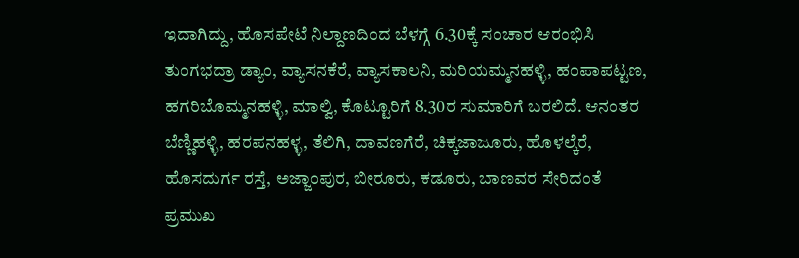ಇದಾಗಿದ್ದು, ಹೊಸಪೇಟೆ ನಿಲ್ದಾಣದಿಂದ ಬೆಳಗ್ಗೆ 6.30ಕ್ಕೆ ಸಂಚಾರ ಆರಂಭಿಸಿ ತುಂಗಭದ್ರಾ ಡ್ಯಾಂ, ವ್ಯಾಸನಕೆರೆ, ವ್ಯಾಸಕಾಲನಿ, ಮರಿಯಮ್ಮನಹಳ್ಳಿ, ಹಂಪಾಪಟ್ಟಣ, ಹಗರಿಬೊಮ್ಮನಹಳ್ಳಿ, ಮಾಲ್ವಿ, ಕೊಟ್ಟೂರಿಗೆ 8.30ರ ಸುಮಾರಿಗೆ ಬರಲಿದೆ. ಆನಂತರ ಬೆಣ್ಣಿಹಳ್ಳಿ, ಹರಪನಹಳ್ಳ, ತೆಲಿಗಿ, ದಾವಣಗೆರೆ, ಚಿಕ್ಕಜಾಜೂರು, ಹೊಳಲ್ಕೆರೆ, ಹೊಸದುರ್ಗ ರಸ್ತೆ, ಅಜ್ಜಾಂಪುರ, ಬೀರೂರು, ಕಡೂರು, ಬಾಣವರ ಸೇರಿದಂತೆ ಪ್ರಮುಖ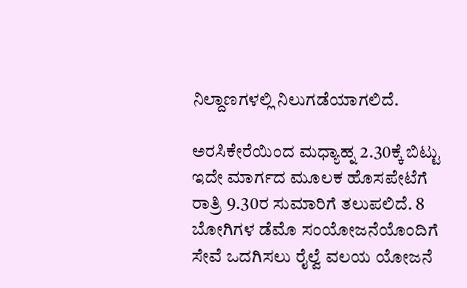ನಿಲ್ದಾಣಗಳಲ್ಲಿ ನಿಲುಗಡೆಯಾಗಲಿದೆ.

ಅರಸಿಕೇರೆಯಿಂದ ಮಧ್ಯಾಹ್ನ 2.30ಕ್ಕೆ ಬಿಟ್ಟು ಇದೇ ಮಾರ್ಗದ ಮೂಲಕ ಹೊಸಪೇಟೆಗೆ ರಾತ್ರಿ 9.30ರ ಸುಮಾರಿಗೆ ತಲುಪಲಿದೆ. 8 ಬೋಗಿಗಳ ಡೆಮೊ ಸಂಯೋಜನೆಯೊಂದಿಗೆ ಸೇವೆ ಒದಗಿಸಲು ರೈಲ್ವೆ ವಲಯ ಯೋಜನೆ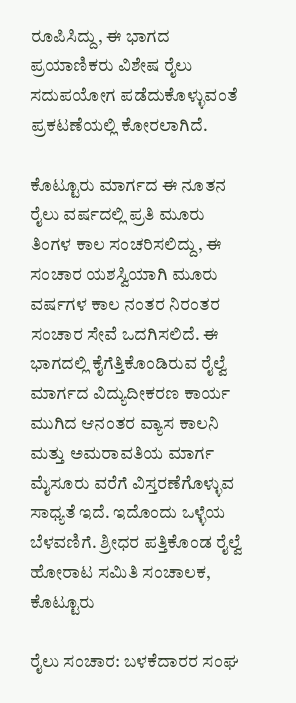ರೂಪಿಸಿದ್ದು, ಈ ಭಾಗದ ಪ್ರಯಾಣಿಕರು ವಿಶೇಷ ರೈಲು ಸದುಪಯೋಗ ಪಡೆದುಕೊಳ್ಳುವಂತೆ ಪ್ರಕಟಣೆಯಲ್ಲಿ ಕೋರಲಾಗಿದೆ.

ಕೊಟ್ಟೂರು ಮಾರ್ಗದ ಈ ನೂತನ ರೈಲು ವರ್ಷದಲ್ಲಿ ಪ್ರತಿ ಮೂರು ತಿಂಗಳ ಕಾಲ ಸಂಚರಿಸಲಿದ್ದು, ಈ ಸಂಚಾರ ಯಶಸ್ವಿಯಾಗಿ ಮೂರು ವರ್ಷಗಳ ಕಾಲ ನಂತರ ನಿರಂತರ ಸಂಚಾರ ಸೇವೆ ಒದಗಿಸಲಿದೆ. ಈ ಭಾಗದಲ್ಲಿ ಕೈಗೆತ್ತಿಕೊಂಡಿರುವ ರೈಲ್ವೆ ಮಾರ್ಗದ ವಿದ್ಯುದೀಕರಣ ಕಾರ್ಯ ಮುಗಿದ ಆನಂತರ ವ್ಯಾಸ ಕಾಲನಿ ಮತ್ತು ಅಮರಾವತಿಯ ಮಾರ್ಗ ಮೈಸೂರು ವರೆಗೆ ವಿಸ್ತರಣೆಗೊಳ್ಳುವ ಸಾಧ್ಯತೆ ಇದೆ. ಇದೊಂದು ಒಳ್ಳೆಯ ಬೆಳವಣಿಗೆ. ಶ್ರೀಧರ ಪತ್ತಿಕೊಂಡ ರೈಲ್ವೆ ಹೋರಾಟ ಸಮಿತಿ ಸಂಚಾಲಕ, ಕೊಟ್ಟೂರು

ರೈಲು ಸಂಚಾರ: ಬಳಕೆದಾರರ ಸಂಘ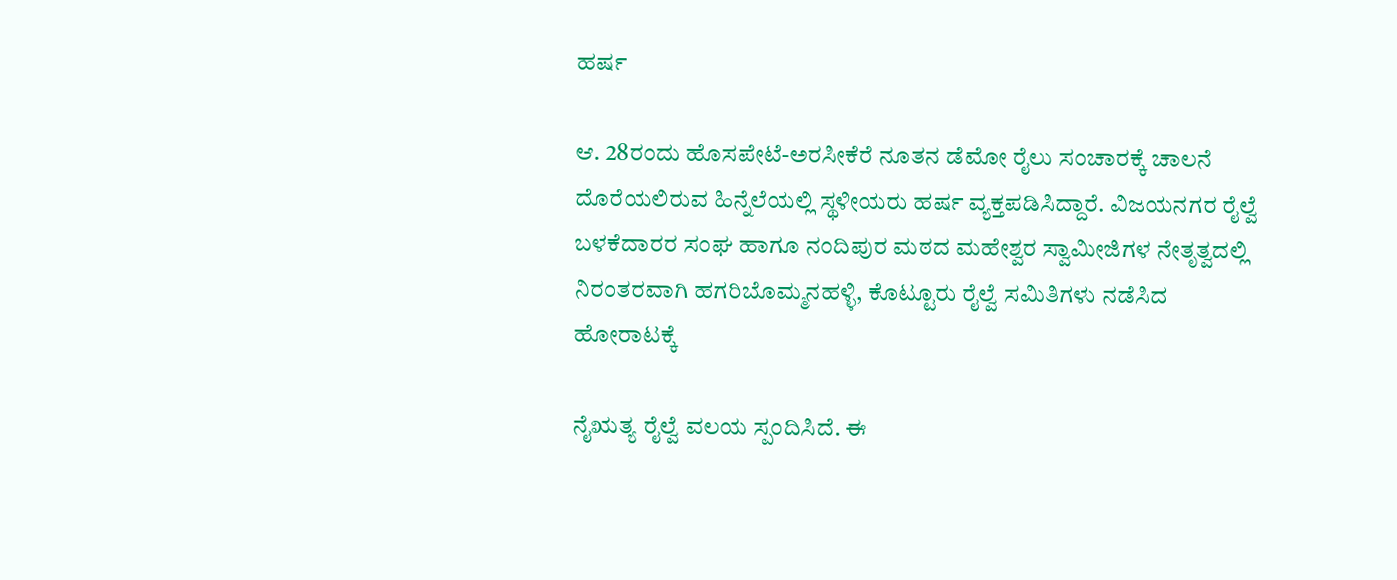ಹರ್ಷ

ಆ. 28ರಂದು ಹೊಸಪೇಟೆ-ಅರಸೀಕೆರೆ ನೂತನ ಡೆಮೋ ರೈಲು ಸಂಚಾರಕ್ಕೆ ಚಾಲನೆ ದೊರೆಯಲಿರುವ ಹಿನ್ನೆಲೆಯಲ್ಲಿ ಸ್ಥಳೀಯರು ಹರ್ಷ ವ್ಯಕ್ತಪಡಿಸಿದ್ದಾರೆ. ವಿಜಯನಗರ ರೈಲ್ವೆ ಬಳಕೆದಾರರ ಸಂಘ ಹಾಗೂ ನಂದಿಪುರ ಮಠದ ಮಹೇಶ್ವರ ಸ್ವಾಮೀಜಿಗಳ ನೇತೃತ್ವದಲ್ಲಿ ನಿರಂತರವಾಗಿ ಹಗರಿಬೊಮ್ಮನಹಳ್ಳಿ, ಕೊಟ್ಟೂರು ರೈಲ್ವೆ ಸಮಿತಿಗಳು ನಡೆಸಿದ ಹೋರಾಟಕ್ಕೆ

ನೈಋತ್ಯ ರೈಲ್ವೆ ವಲಯ ಸ್ಪಂದಿಸಿದೆ. ಈ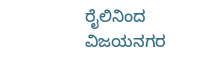ರೈಲಿನಿಂದ ವಿಜಯನಗರ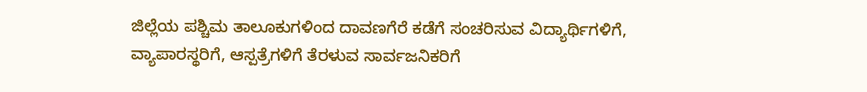ಜಿಲ್ಲೆಯ ಪಶ್ಚಿಮ ತಾಲೂಕುಗಳಿಂದ ದಾವಣಗೆರೆ ಕಡೆಗೆ ಸಂಚರಿಸುವ ವಿದ್ಯಾರ್ಥಿಗಳಿಗೆ, ವ್ಯಾಪಾರಸ್ಥರಿಗೆ, ಆಸ್ಪತ್ರೆಗಳಿಗೆ ತೆರಳುವ ಸಾರ್ವಜನಿಕರಿಗೆ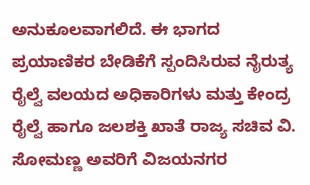ಅನುಕೂಲವಾಗಲಿದೆ. ಈ ಭಾಗದ ಪ್ರಯಾಣಿಕರ ಬೇಡಿಕೆಗೆ ಸ್ಪಂದಿಸಿರುವ ನೈರುತ್ಯ ರೈಲ್ವೆ ವಲಯದ ಅಧಿಕಾರಿಗಳು ಮತ್ತು ಕೇಂದ್ರ ರೈಲ್ವೆ ಹಾಗೂ ಜಲಶಕ್ತಿ ಖಾತೆ ರಾಜ್ಯ ಸಚಿವ ವಿ. ಸೋಮಣ್ಣ ಅವರಿಗೆ ವಿಜಯನಗರ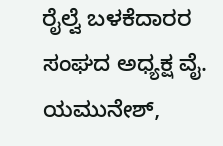ರೈಲ್ವೆ ಬಳಕೆದಾರರ ಸಂಘದ ಅಧ್ಯಕ್ಷ ವೈ. ಯಮುನೇಶ್,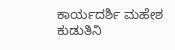ಕಾರ್ಯದರ್ಶಿ ಮಹೇಶ ಕುಡುತಿನಿ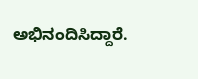ಅಭಿನಂದಿಸಿದ್ದಾರೆ.